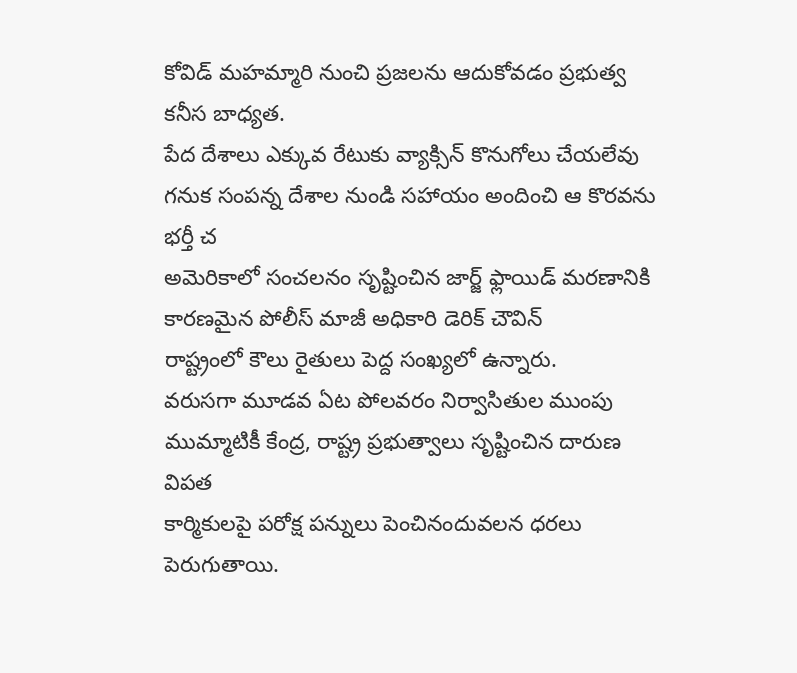కోవిడ్ మహమ్మారి నుంచి ప్రజలను ఆదుకోవడం ప్రభుత్వ కనీస బాధ్యత.
పేద దేశాలు ఎక్కువ రేటుకు వ్యాక్సిన్ కొనుగోలు చేయలేవు గనుక సంపన్న దేశాల నుండి సహాయం అందించి ఆ కొరవను భర్తీ చ
అమెరికాలో సంచలనం సృష్టించిన జార్జ్ ఫ్లాయిడ్ మరణానికి కారణమైన పోలీస్ మాజీ అధికారి డెరిక్ చౌవిన్
రాష్ట్రంలో కౌలు రైతులు పెద్ద సంఖ్యలో ఉన్నారు.
వరుసగా మూడవ ఏట పోలవరం నిర్వాసితుల ముంపు ముమ్మాటికీ కేంద్ర, రాష్ట్ర ప్రభుత్వాలు సృష్టించిన దారుణ విపత
కార్మికులపై పరోక్ష పన్నులు పెంచినందువలన ధరలు పెరుగుతాయి.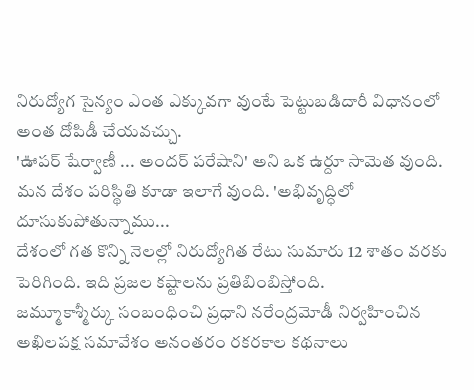నిరుద్యోగ సైన్యం ఎంత ఎక్కువగా వుంటే పెట్టుబడిదారీ విధానంలో అంత దోపిడీ చేయవచ్చు.
'ఊపర్ షేర్వాణీ ... అందర్ పరేషాని' అని ఒక ఉర్దూ సామెత వుంది. మన దేశం పరిస్థితి కూడా ఇలాగే వుంది. 'అభివృద్ధిలో దూసుకుపోతున్నాము...
దేశంలో గత కొన్ని నెలల్లో నిరుద్యోగిత రేటు సుమారు 12 శాతం వరకు పెరిగింది. ఇది ప్రజల కష్టాలను ప్రతిబింబిస్తోంది.
జమ్మూకాశ్మీర్కు సంబంధించి ప్రధాని నరేంద్రమోడీ నిర్వహించిన అఖిలపక్ష సమావేశం అనంతరం రకరకాల కథనాలు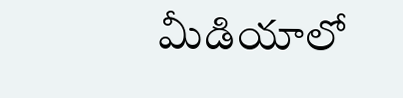మీడియాలో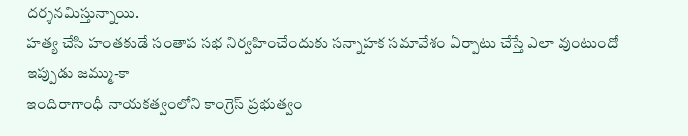దర్శనమిస్తున్నాయి.
హత్య చేసి హంతకుడే సంతాప సభ నిర్వహించేందుకు సన్నాహక సమావేశం ఏర్పాటు చేస్తే ఎలా వుంటుందో ఇప్పుడు జమ్ము-కా
ఇందిరాగాంధీ నాయకత్వంలోని కాంగ్రెస్ ప్రభుత్వం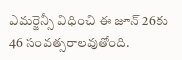ఎమర్జెన్సీ విధించి ఈ జూన్ 26కు 46 సంవత్సరాలవుతోంది.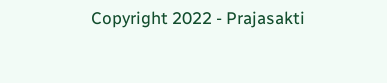Copyright 2022 - Prajasakti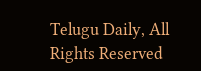Telugu Daily, All Rights Reserved